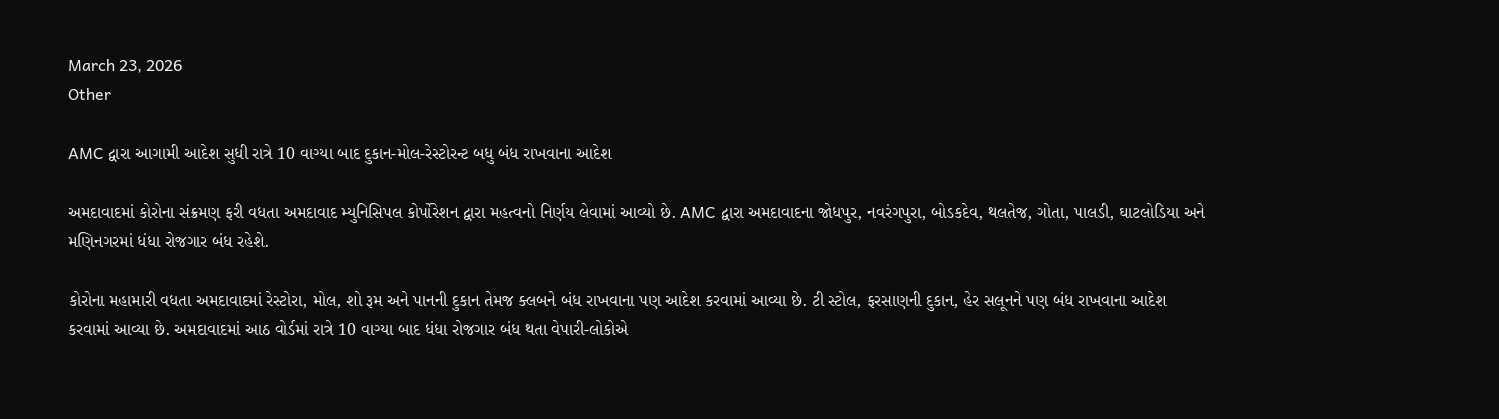March 23, 2026
Other

AMC દ્વારા આગામી આદેશ સુધી રાત્રે 10 વાગ્યા બાદ દુકાન-મોલ-રેસ્ટોરન્ટ બધુ બંધ રાખવાના આદેશ

અમદાવાદમાં કોરોના સંક્રમણ ફરી વધતા અમદાવાદ મ્યુનિસિપલ કોર્પોરેશન દ્વારા મહત્વનો નિર્ણય લેવામાં આવ્યો છે. AMC દ્વારા અમદાવાદના જોધપુર, નવરંગપુરા, બોડકદેવ, થલતેજ, ગોતા, પાલડી, ઘાટલોડિયા અને મણિનગરમાં ધંધા રોજગાર બંધ રહેશે.

કોરોના મહામારી વધતા અમદાવાદમાં રેસ્ટોરા, મોલ, શો રૂમ અને પાનની દુકાન તેમજ ક્લબને બંધ રાખવાના પણ આદેશ કરવામાં આવ્યા છે. ટી સ્ટોલ, ફરસાણની દુકાન, હેર સલૂનને પણ બંધ રાખવાના આદેશ કરવામાં આવ્યા છે. અમદાવાદમાં આઠ વોર્ડમાં રાત્રે 10 વાગ્યા બાદ ધંધા રોજગાર બંધ થતા વેપારી-લોકોએ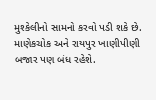મુશ્કેલીનો સામનો કરવો પડી શકે છે.  માણેકચોક અને રાયપુર ખાણીપીણી બજાર પણ બંધ રહેશે.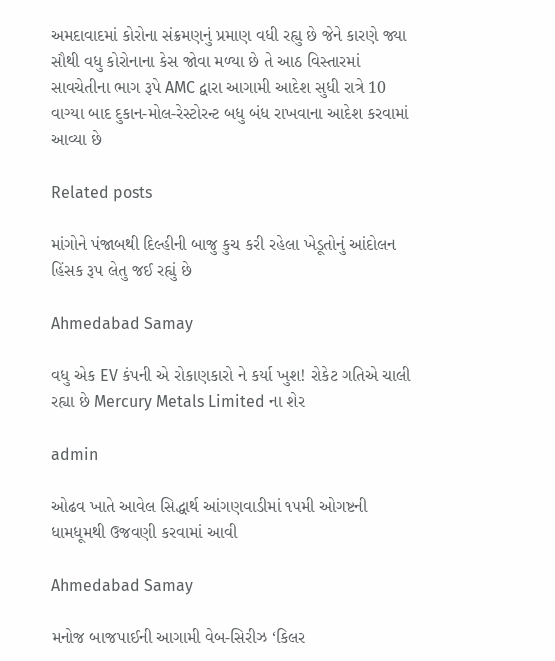અમદાવાદમાં કોરોના સંક્રમણનું પ્રમાણ વધી રહ્યુ છે જેને કારણે જ્યા સૌથી વધુ કોરોનાના કેસ જોવા મળ્યા છે તે આઠ વિસ્તારમાં સાવચેતીના ભાગ રૂપે AMC દ્વારા આગામી આદેશ સુધી રાત્રે 10 વાગ્યા બાદ દુકાન-મોલ-રેસ્ટોરન્ટ બધુ બંધ રાખવાના આદેશ કરવામાં આવ્યા છે

Related posts

માંગોને પંજાબથી દિલ્‍હીની બાજુ કુચ કરી રહેલા ખેડૂતોનું આંદોલન હિંસક રૂપ લેતુ જઈ રહ્યું છે

Ahmedabad Samay

વધુ એક EV કંપની એ રોકાણકારો ને કર્યા ખુશ! રોકેટ ગતિએ ચાલી રહ્યા છે Mercury Metals Limited ના શેર

admin

ઓઢવ ખાતે આવેલ સિદ્ધાર્થ આંગણવાડીમાં ૧૫મી ઓગષ્ટની ધામધૂમથી ઉજવણી કરવામાં આવી

Ahmedabad Samay

મનોજ બાજપાઈની આગામી વેબ-સિરીઝ ‘કિલર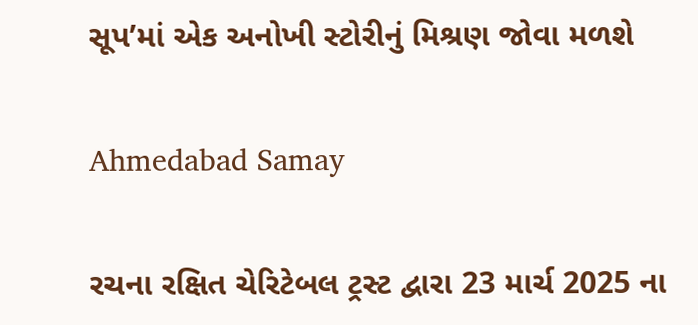સૂપ’માં એક અનોખી સ્‍ટોરીનું મિશ્રણ જોવા મળશે

Ahmedabad Samay

રચના રક્ષિત ચેરિટેબલ ટ્રસ્ટ દ્વારા 23 માર્ચ 2025 ના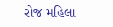રોજ મહિલા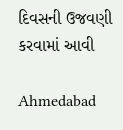દિવસની ઉજવણી કરવામાં આવી

Ahmedabad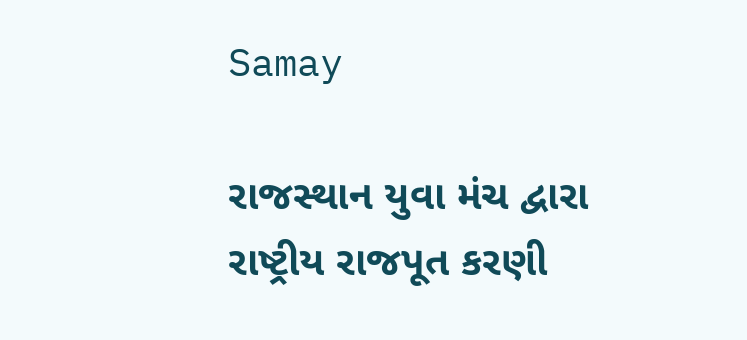Samay

રાજસ્થાન યુવા મંચ દ્વારા રાષ્ટ્રીય રાજપૂત કરણી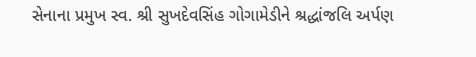સેનાના પ્રમુખ સ્વ. શ્રી સુખદેવસિંહ ગોગામેડીને શ્રદ્ધાંજલિ અર્પણ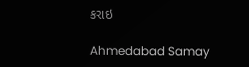કરાઇ

Ahmedabad Samay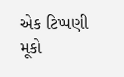એક ટિપ્પણી મૂકો